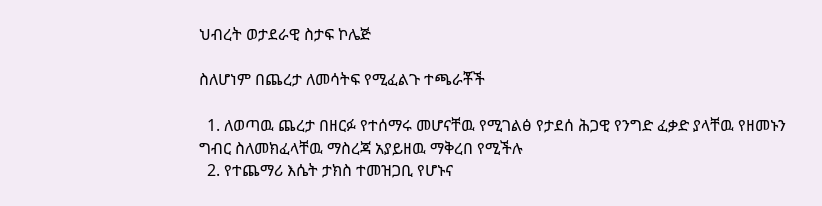ህብረት ወታደራዊ ስታፍ ኮሌጅ

ስለሆነም በጨረታ ለመሳትፍ የሚፈልጉ ተጫራቾች

  1. ለወጣዉ ጨረታ በዘርፉ የተሰማሩ መሆናቸዉ የሚገልፅ የታደሰ ሕጋዊ የንግድ ፈቃድ ያላቸዉ የዘመኑን ግብር ስለመክፈላቸዉ ማስረጃ አያይዘዉ ማቅረበ የሚችሉ
  2. የተጨማሪ እሴት ታክስ ተመዝጋቢ የሆኑና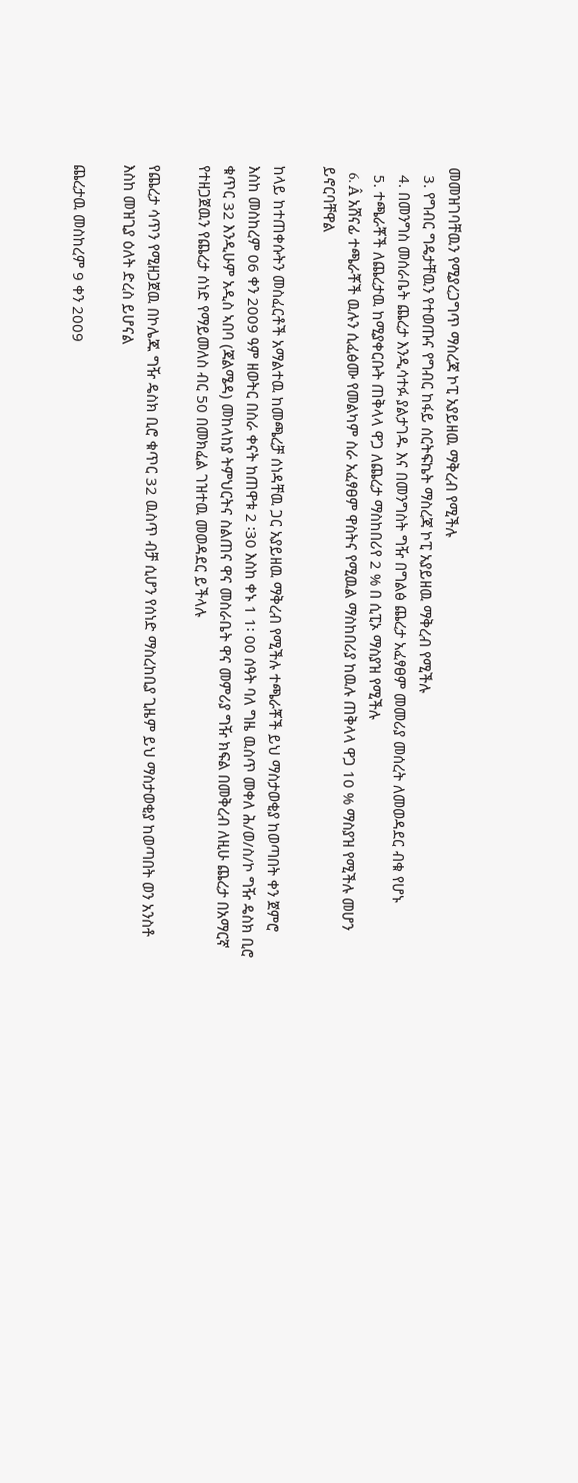መመዝገባቸዉን የሚያረጋግጥ ማስረጃ ኮፒ አያይዘዉ ማቅረብ የሚችሉ
  3. የግብር ግዴታቸዉን የተወጡና የግብር ከፋይ ሰርትፍኬት ማስረጃ ኮፒ አያይዘዉ ማቅረብ የሚችሉ
  4. በመንግስ መሰራቤት ጨረታ እንዲሳተፉ ያልታገዱ እና በመንግስት ግዥ በግልፅ ጨረታ አፈፃፀም መመሪያ መሰረት ለመወዳደር ብቁ የሆኑ
  5. ተጫራቾች ለጨረታዉ ከሚያቀርቡት ጠቅላላ ዋጋ ለጨረታ ማስከበሪየ 2 % በ ሲፒኦ ማስያዝ የሚችሉ
  6. Â አሸናፊ ተጫራቾች ዉሉን ሲፈፅሙ የመልካም ስራ አፈፃፀም ዋስትና የሚዉል ማስከበሪያ ከዉሉ ጠቅላላ ዋጋ 10 % ማስያዝ የሚችሉ መሆን ይኖርባቸዋል

ከላይ ከተጠቀሱትን መስፈርቶች አማልተዉ ከመጫረቻ ሰነዳቸዉ ጋር አያይዘዉ ማቅረብ የሚችሉ ተጫራቾች ይህ ማስታወቂያ ከወጣበት ቀን ጀምሮ እስከ መስከረም 06 ቀን 2009 ዓም ዘወትር በስራ ቀናት ከጠዋቱ 2 ፡30 እስከ ቀኑ 1 1፡ 00 ሰዓት ባለ ግዜ ዉስጥ መቀለ ሕ/ወ/ስ/ኮ ግዥ ዴስክ ቢሮ ቁጥር 32 እንዲሁም አዲስ ኣበባ (ጃልሜዳ) መከላከያ ትምህርትና ስልጠና ዋና መስራቤት ዋና መምሪያ ግዥ ክፍል በመቅረብ ለዚሁ ጨረታ በአማርኛ የተዘጋጀዉን የጨረታ ሰነድ የማይመለስ ብር 50 በመክፈል ገዝተዉ መወዳደር ይችላሉ

የጨረታ ሳጥን የሚዘጋጀዉ በኮሌጁ ግዥ ዴስክ ቢሮ ቁጥር 32 ዉስጥ ብቻ ሲሆን የሰነድ ማስረከቢያ ጊዜም ይህ ማስታወቂያ ከወጣበት ወን አንስቶ እስከ መዝጊያ ዕለት ድረስ ይሆናል

ጨረታዉ መስከረም 9 ቀን 2009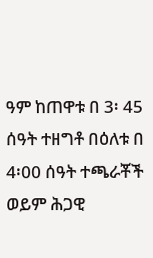ዓም ከጠዋቱ በ 3፡ 45 ሰዓት ተዘግቶ በዕለቱ በ 4፡00 ሰዓት ተጫራቾች ወይም ሕጋዊ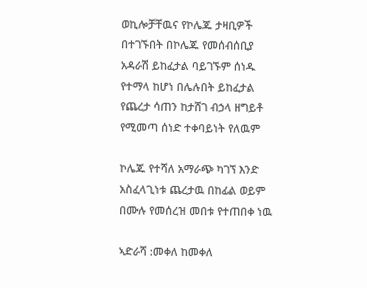ወኪሎቻቸዉና የኮሌጁ ታዛቢዎች በተገኙበት በኮሌጁ የመሰብሰቢያ አዳራሽ ይከፈታል ባይገኙም ሰነዱ የተማላ ከሆነ በሌሉበት ይከፈታል የጨረታ ሳጠን ከታሸገ ብኃላ ዘግይቶ የሚመጣ ሰነድ ተቀባይነት የለዉም

ኮሌጁ የተሻለ አማራጭ ካገኘ እንድ አስፈላጊነቱ ጨረታዉ በከፊል ወይም በሙሉ የመሰረዝ መበቱ የተጠበቀ ነዉ

ኣድራሻ :መቀለ ከመቀለ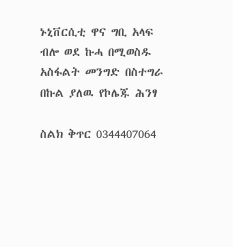ኑኒቨርሲቲ ዋና ግቢ አላፍ ብሎ ወደ ኩሓ በሚወስዱ አስፋልት መንግድ በስተግራ በኩል ያለዉ የኮሌጁ ሕንፃ

ስልክ ቅጥር 0344407064